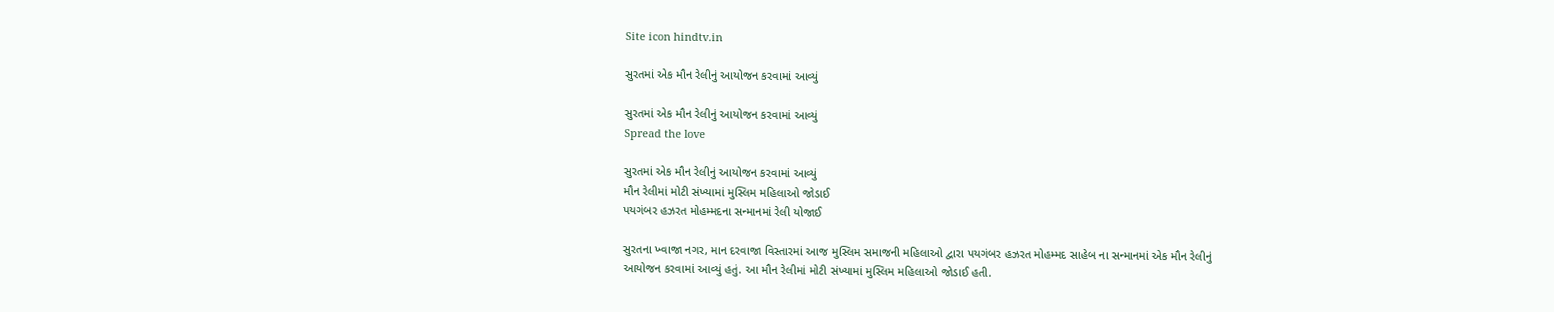Site icon hindtv.in

સુરતમાં એક મૌન રેલીનું આયોજન કરવામાં આવ્યું

સુરતમાં એક મૌન રેલીનું આયોજન કરવામાં આવ્યું
Spread the love

સુરતમાં એક મૌન રેલીનું આયોજન કરવામાં આવ્યું
મૌન રેલીમાં મોટી સંખ્યામાં મુસ્લિમ મહિલાઓ જોડાઈ
પયગંબર હઝરત મોહમ્મદના સન્માનમાં રેલી યોજાઈ

સુરતના ખ્વાજા નગર, માન દરવાજા વિસ્તારમાં આજ મુસ્લિમ સમાજની મહિલાઓ દ્વારા પયગંબર હઝરત મોહમ્મદ સાહેબ ના સન્માનમાં એક મૌન રેલીનું આયોજન કરવામાં આવ્યું હતું. આ મૌન રેલીમાં મોટી સંખ્યામાં મુસ્લિમ મહિલાઓ જોડાઈ હતી.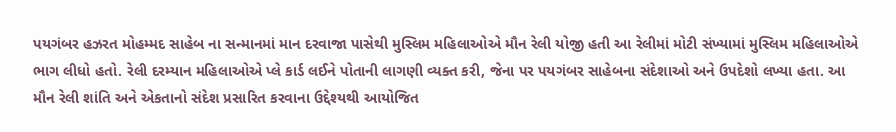પયગંબર હઝરત મોહમ્મદ સાહેબ ના સન્માનમાં માન દરવાજા પાસેથી મુસ્લિમ મહિલાઓએ મૌન રેલી યોજી હતી આ રેલીમાં મોટી સંખ્યામાં મુસ્લિમ મહિલાઓએ ભાગ લીધો હતો. રેલી દરમ્યાન મહિલાઓએ પ્લે કાર્ડ લઈને પોતાની લાગણી વ્યક્ત કરી, જેના પર પયગંબર સાહેબના સંદેશાઓ અને ઉપદેશો લખ્યા હતા. આ મૌન રેલી શાંતિ અને એકતાનો સંદેશ પ્રસારિત કરવાના ઉદ્દેશ્યથી આયોજિત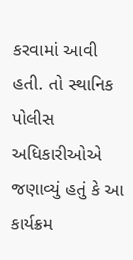કરવામાં આવી હતી. તો સ્થાનિક પોલીસ અધિકારીઓએ જણાવ્યું હતું કે આ કાર્યક્રમ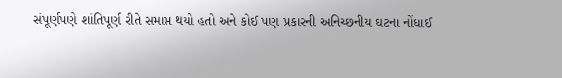સંપૂર્ણપણે શાંતિપૂર્ણ રીતે સમાપ્ત થયો હતો અને કોઈ પણ પ્રકારની અનિચ્છનીય ઘટના નોંધાઈ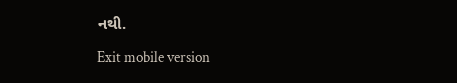નથી.

Exit mobile version